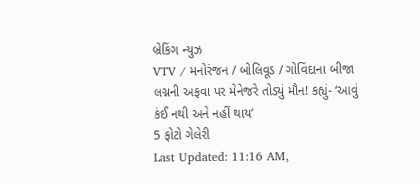બ્રેકિંગ ન્યુઝ
VTV / મનોરંજન / બોલિવૂડ / ગોવિંદાના બીજા લગ્નની અફવા પર મેનેજરે તોડ્યું મૌન! કહ્યું- ‘આવું કંઈ નથી અને નહીં થાય’
5 ફોટો ગેલેરી
Last Updated: 11:16 AM,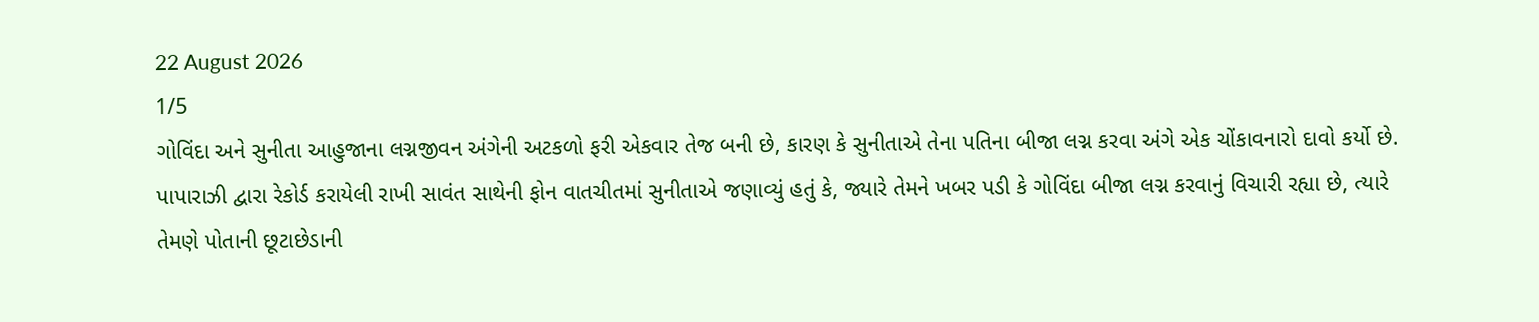22 August 2026
1/5
ગોવિંદા અને સુનીતા આહુજાના લગ્નજીવન અંગેની અટકળો ફરી એકવાર તેજ બની છે, કારણ કે સુનીતાએ તેના પતિના બીજા લગ્ન કરવા અંગે એક ચોંકાવનારો દાવો કર્યો છે. પાપારાઝી દ્વારા રેકોર્ડ કરાયેલી રાખી સાવંત સાથેની ફોન વાતચીતમાં સુનીતાએ જણાવ્યું હતું કે, જ્યારે તેમને ખબર પડી કે ગોવિંદા બીજા લગ્ન કરવાનું વિચારી રહ્યા છે, ત્યારે તેમણે પોતાની છૂટાછેડાની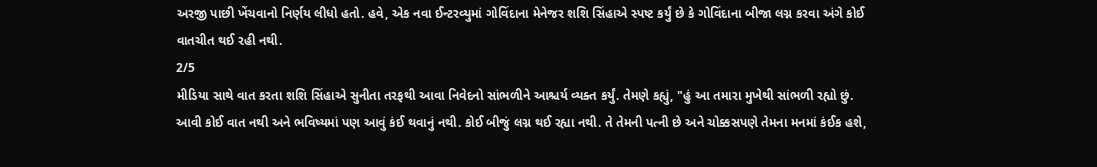અરજી પાછી ખેંચવાનો નિર્ણય લીધો હતો. હવે, એક નવા ઈન્ટરવ્યુમાં ગોવિંદાના મેનેજર શશિ સિંહાએ સ્પષ્ટ કર્યું છે કે ગોવિંદાના બીજા લગ્ન કરવા અંગે કોઈ વાતચીત થઈ રહી નથી.
2/5
મીડિયા સાથે વાત કરતા શશિ સિંહાએ સુનીતા તરફથી આવા નિવેદનો સાંભળીને આશ્ચર્ય વ્યક્ત કર્યું. તેમણે કહ્યું, "હું આ તમારા મુખેથી સાંભળી રહ્યો છું. આવી કોઈ વાત નથી અને ભવિષ્યમાં પણ આવું કંઈ થવાનું નથી. કોઈ બીજું લગ્ન થઈ રહ્યા નથી. તે તેમની પત્ની છે અને ચોક્કસપણે તેમના મનમાં કંઈક હશે,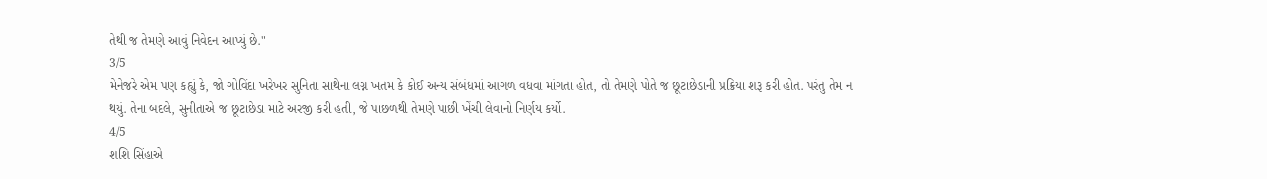તેથી જ તેમણે આવું નિવેદન આપ્યું છે."
3/5
મેનેજરે એમ પણ કહ્યું કે, જો ગોવિંદા ખરેખર સુનિતા સાથેના લગ્ન ખતમ કે કોઈ અન્ય સંબંધમાં આગળ વધવા માંગતા હોત, તો તેમણે પોતે જ છૂટાછેડાની પ્રક્રિયા શરૂ કરી હોત. પરંતુ તેમ ન થયું. તેના બદલે, સુનીતાએ જ છૂટાછેડા માટે અરજી કરી હતી, જે પાછળથી તેમણે પાછી ખેંચી લેવાનો નિર્ણય કર્યો.
4/5
શશિ સિંહાએ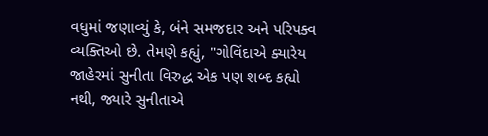વધુમાં જણાવ્યું કે, બંને સમજદાર અને પરિપક્વ વ્યક્તિઓ છે. તેમણે કહ્યું, "ગોવિંદાએ ક્યારેય જાહેરમાં સુનીતા વિરુદ્ધ એક પણ શબ્દ કહ્યો નથી, જ્યારે સુનીતાએ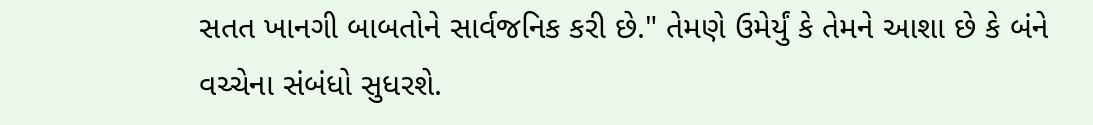સતત ખાનગી બાબતોને સાર્વજનિક કરી છે." તેમણે ઉમેર્યું કે તેમને આશા છે કે બંને વચ્ચેના સંબંધો સુધરશે.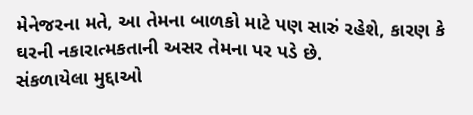મેનેજરના મતે, આ તેમના બાળકો માટે પણ સારું રહેશે, કારણ કે ઘરની નકારાત્મકતાની અસર તેમના પર પડે છે.
સંકળાયેલા મુદ્દાઓ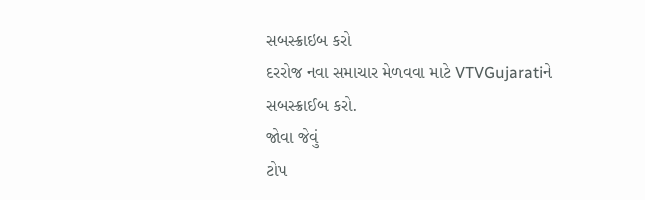સબસ્ક્રાઇબ કરો
દરરોજ નવા સમાચાર મેળવવા માટે VTVGujaratiને સબસ્ક્રાઈબ કરો.
જોવા જેવું
ટોપ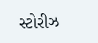સ્ટોરીઝ